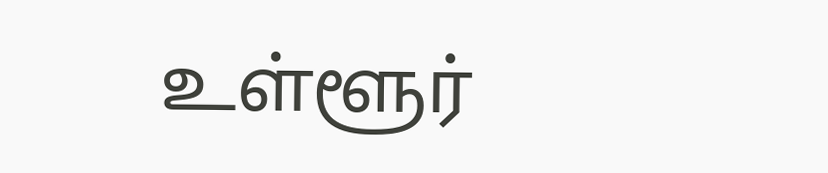உள்ளூர்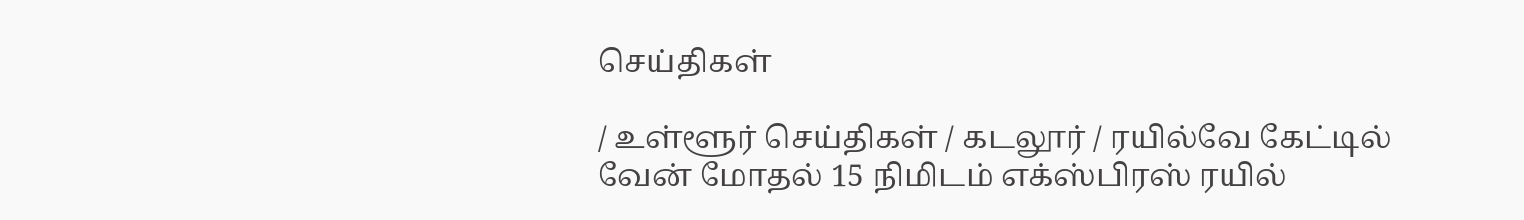செய்திகள்

/ உள்ளூர் செய்திகள் / கடலூர் / ரயில்வே கேட்டில் வேன் மோதல் 15 நிமிடம் எக்ஸ்பிரஸ் ரயில்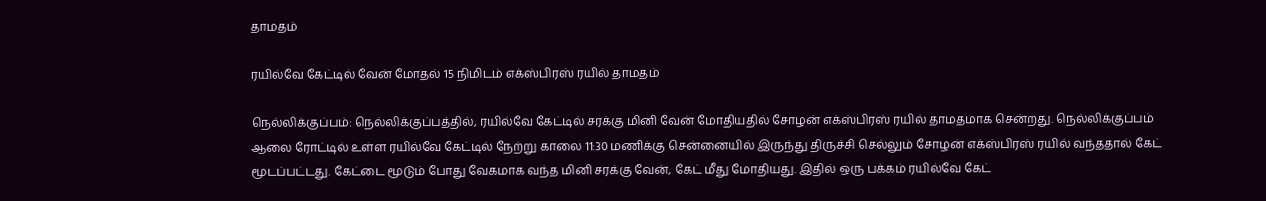தாமதம்

ரயில்வே கேட்டில் வேன் மோதல் 15 நிமிடம் எக்ஸ்பிரஸ் ரயில் தாமதம்

நெல்லிக்குப்பம்: நெல்லிக்குப்பத்தில், ரயில்வே கேட்டில் சரக்கு மினி வேன் மோதியதில் சோழன் எக்ஸ்பிரஸ் ரயில் தாமதமாக சென்றது. நெல்லிக்குப்பம் ஆலை ரோட்டில் உள்ள ரயில்வே கேட்டில் நேற்று காலை 11:30 மணிக்கு சென்னையில் இருந்து திருச்சி செல்லும் சோழன் எக்ஸ்பிரஸ் ரயில் வந்ததால் கேட் மூடப்பட்டது. கேட்டை மூடும் போது வேகமாக வந்த மினி சரக்கு வேன், கேட் மீது மோதியது. இதில் ஒரு பக்கம் ரயில்வே கேட்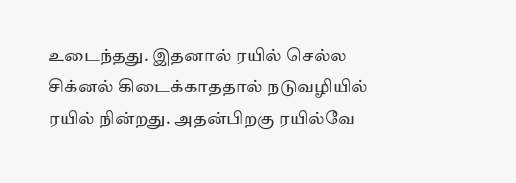உடைந்தது. இதனால் ரயில் செல்ல சிக்னல் கிடைக்காததால் நடுவழியில் ரயில் நின்றது. அதன்பிறகு ரயில்வே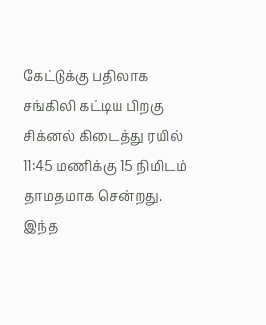கேட்டுக்கு பதிலாக சங்கிலி கட்டிய பிறகு சிக்னல் கிடைத்து ரயில் 11:45 மணிக்கு 15 நிமிடம் தாமதமாக சென்றது. இந்த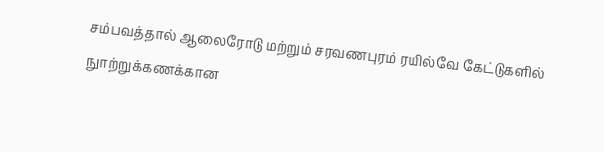சம்பவத்தால் ஆலைரோடு மற்றும் சரவணபுரம் ரயில்வே கேட்டுகளில் நுாற்றுக்கணக்கான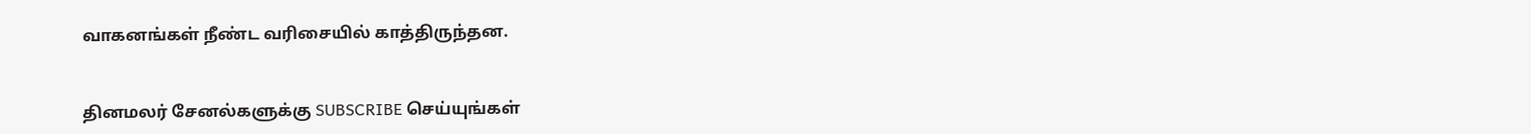வாகனங்கள் நீண்ட வரிசையில் காத்திருந்தன.


தினமலர் சேனல்களுக்கு SUBSCRIBE செய்யுங்கள்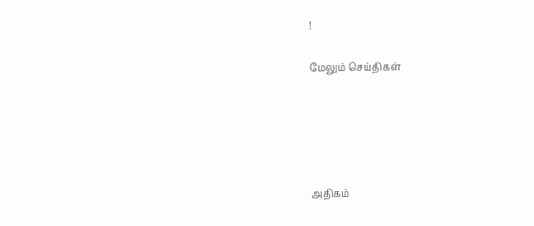!

மேலும் செய்திகள்





அதிகம்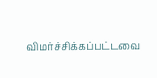விமர்ச்சிக்கப்பட்டவை